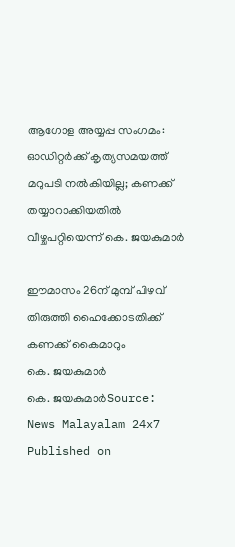ആഗോള അയ്യപ്പ സംഗമം: ഓഡിറ്റർക്ക് കൃത്യസമയത്ത് മറുപടി നൽകിയില്ല; കണക്ക് തയ്യാറാക്കിയതിൽ വീഴ്ചപറ്റിയെന്ന് കെ. ജയകുമാർ

ഈമാസം 26ന് മുമ്പ് പിഴവ് തിരുത്തി ഹൈക്കോടതിക്ക് കണക്ക് കൈമാറും
കെ. ജയകുമാർ
കെ. ജയകുമാർSource: News Malayalam 24x7
Published on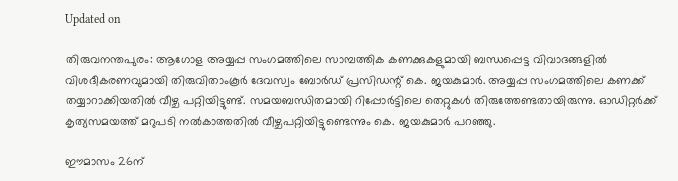Updated on

തിരുവനന്തപുരം: ആഗോള അയ്യപ്പ സംഗമത്തിലെ സാമ്പത്തിക കണക്കുകളുമായി ബന്ധപ്പെട്ട വിവാദങ്ങളിൽ വിശദീകരണവുമായി തിരുവിതാംകൂർ ദേവസ്വം ബോർഡ് പ്രസിഡന്റ് കെ. ജയകുമാർ. അയ്യപ്പ സംഗമത്തിലെ കണക്ക് തയ്യാറാക്കിയതിൽ വീഴ്ച പറ്റിയിട്ടുണ്ട്. സമയബന്ധിതമായി റിപ്പോർട്ടിലെ തെറ്റുകൾ തിരുത്തേണ്ടതായിരുന്നു. ഓഡിറ്റർക്ക് കൃത്യസമയത്ത് മറുപടി നൽകാത്തതിൽ വീഴ്ചപറ്റിയിട്ടുണ്ടെന്നും കെ. ജയകുമാർ പറഞ്ഞു.

ഈമാസം 26ന്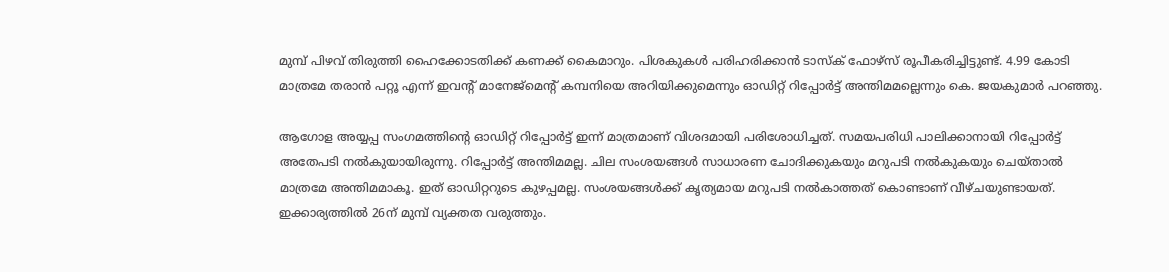മുമ്പ് പിഴവ് തിരുത്തി ഹൈക്കോടതിക്ക് കണക്ക് കൈമാറും. പിശകുകൾ പരിഹരിക്കാൻ ടാസ്ക് ഫോഴ്സ് രൂപീകരിച്ചിട്ടുണ്ട്. 4.99 കോടി മാത്രമേ തരാൻ പറ്റൂ എന്ന് ഇവൻ്റ് മാനേജ്മെൻ്റ് കമ്പനിയെ അറിയിക്കുമെന്നും ഓഡിറ്റ് റിപ്പോർട്ട് അന്തിമമല്ലെന്നും കെ. ജയകുമാർ പറഞ്ഞു.

ആഗോള അയ്യപ്പ സംഗമത്തിന്റെ ഓഡിറ്റ് റിപ്പോർട്ട് ഇന്ന് മാത്രമാണ് വിശദമായി പരിശോധിച്ചത്. സമയപരിധി പാലിക്കാനായി റിപ്പോർട്ട് അതേപടി നൽകുയായിരുന്നു. റിപ്പോർട്ട് അന്തിമമല്ല. ചില സംശയങ്ങൾ സാധാരണ ചോദിക്കുകയും മറുപടി നൽകുകയും ചെയ്താൽ മാത്രമേ അന്തിമമാകൂ. ഇത് ഓഡിറ്ററുടെ കുഴപ്പമല്ല. സംശയങ്ങൾക്ക് കൃത്യമായ മറുപടി നൽകാത്തത് കൊണ്ടാണ് വീഴ്ചയുണ്ടായത്. ഇക്കാര്യത്തിൽ 26ന് മുമ്പ് വ്യക്തത വരുത്തും.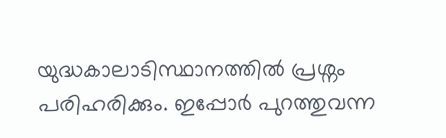യുദ്ധകാലാടിസ്ഥാനത്തിൽ പ്രശ്നം പരിഹരിക്കും. ഇപ്പോർ പുറത്തുവന്ന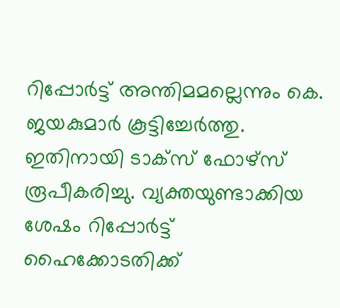റിപ്പോർട്ട് അന്തിമമല്ലെന്നും കെ. ജയകുമാർ കൂട്ടിച്ചേർത്തു. ഇതിനായി ടാക്സ് ഫോഴ്‌സ് രൂപീകരിച്ചു. വ്യക്തയുണ്ടാക്കിയ ശേഷം റിപ്പോർട്ട് ഹൈക്കോടതിക്ക്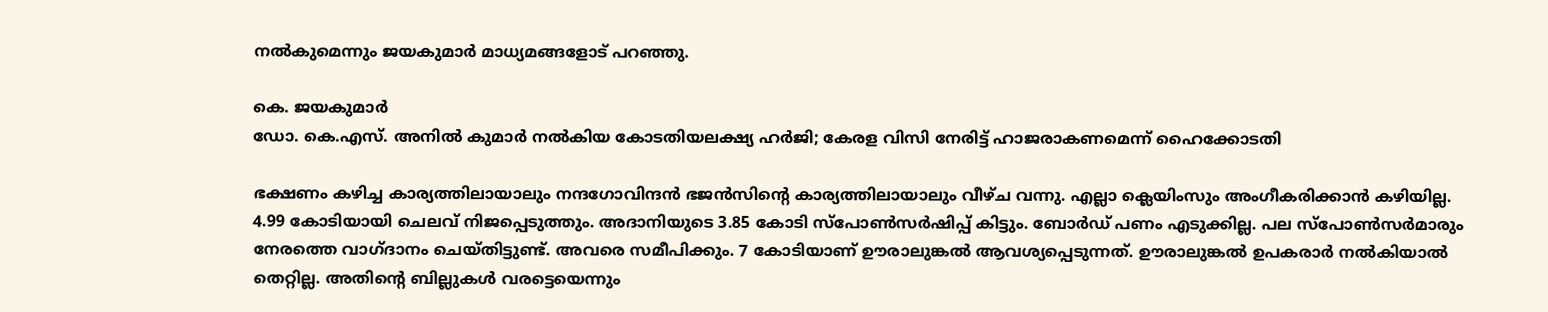നൽകുമെന്നും ജയകുമാർ മാധ്യമങ്ങളോട് പറഞ്ഞു.

കെ. ജയകുമാർ
ഡോ. കെ.എസ്. അനില്‍ കുമാര്‍ നല്‍കിയ കോടതിയലക്ഷ്യ ഹര്‍ജി; കേരള വിസി നേരിട്ട് ഹാജരാകണമെന്ന് ഹൈക്കോടതി

ഭക്ഷണം കഴിച്ച കാര്യത്തിലായാലും നന്ദഗോവിന്ദൻ ഭജൻസിൻ്റെ കാര്യത്തിലായാലും വീഴ്ച വന്നു. എല്ലാ ക്ലെയിംസും അംഗീകരിക്കാൻ കഴിയില്ല. 4.99 കോടിയായി ചെലവ് നിജപ്പെടുത്തും. അദാനിയുടെ 3.85 കോടി സ്പോൺസർഷിപ്പ് കിട്ടും. ബോർഡ് പണം എടുക്കില്ല. പല സ്പോൺസർമാരും നേരത്തെ വാഗ്ദാനം ചെയ്തിട്ടുണ്ട്. അവരെ സമീപിക്കും. 7 കോടിയാണ് ഊരാലുങ്കൽ ആവശ്യപ്പെടുന്നത്. ഊരാലുങ്കൽ ഉപകരാർ നൽകിയാൽ തെറ്റില്ല. അതിൻ്റെ ബില്ലുകൾ വരട്ടെയെന്നും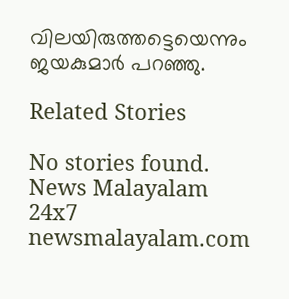വിലയിരുത്തട്ടെയെന്നും ജയകുമാർ പറഞ്ഞു.

Related Stories

No stories found.
News Malayalam 24x7
newsmalayalam.com